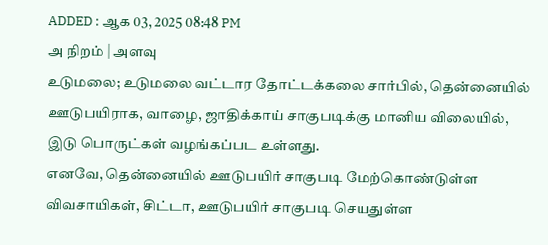ADDED : ஆக 03, 2025 08:48 PM
அ நிறம் | அளவு
உடுமலை; உடுமலை வட்டார தோட்டக்கலை சார்பில், தென்னையில் ஊடுபயிராக, வாழை, ஜாதிக்காய் சாகுபடிக்கு மானிய விலையில், இடு பொருட்கள் வழங்கப்பட உள்ளது.
எனவே, தென்னையில் ஊடுபயிர் சாகுபடி மேற்கொண்டுள்ள விவசாயிகள், சிட்டா, ஊடுபயிர் சாகுபடி செயதுள்ள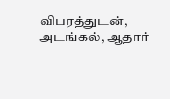விபரத்துடன், அடங்கல், ஆதார்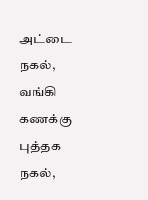அட்டை நகல், வங்கி கணக்கு புத்தக நகல்,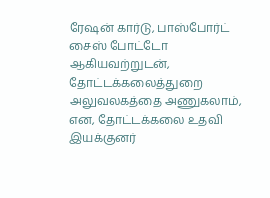ரேஷன் கார்டு, பாஸ்போர்ட் சைஸ் போட்டோ ஆகியவற்றுடன், தோட்டக்கலைத்துறை அலுவலகத்தை அணுகலாம், என, தோட்டக்கலை உதவி இயக்குனர்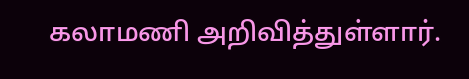கலாமணி அறிவித்துள்ளார்.